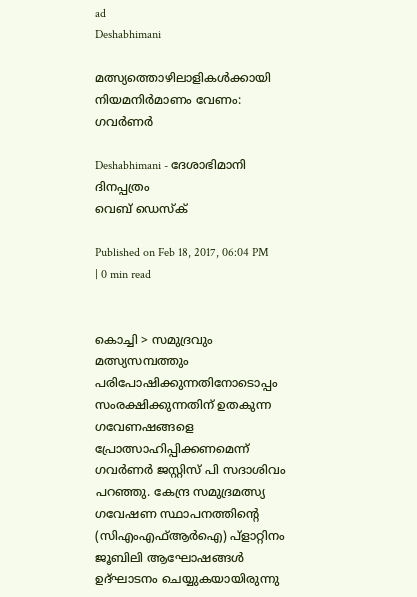ad
Deshabhimani

മത്സ്യത്തൊഴിലാളികള്‍ക്കായി നിയമനിര്‍മാണം വേണം: ഗവര്‍ണര്‍

Deshabhimani - ദേശാഭിമാനി ദിനപ്പത്രം
വെബ് ഡെസ്ക്

Published on Feb 18, 2017, 06:04 PM | 0 min read


കൊച്ചി > സമുദ്രവും മത്സ്യസമ്പത്തും പരിപോഷിക്കുന്നതിനോടൊപ്പം സംരക്ഷിക്കുന്നതിന് ഉതകുന്ന ഗവേണഷങ്ങളെ പ്രോത്സാഹിപ്പിക്കണമെന്ന് ഗവര്‍ണര്‍ ജസ്റ്റിസ് പി സദാശിവം പറഞ്ഞു. കേന്ദ്ര സമുദ്രമത്സ്യ ഗവേഷണ സ്ഥാപനത്തിന്റെ (സിഎംഎഫ്ആര്‍ഐ) പ്ളാറ്റിനം ജൂബിലി ആഘോഷങ്ങള്‍ ഉദ്ഘാടനം ചെയ്യുകയായിരുന്നു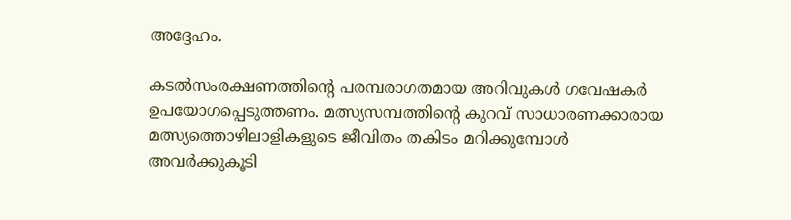അദ്ദേഹം.

കടല്‍സംരക്ഷണത്തിന്റെ പരമ്പരാഗതമായ അറിവുകള്‍ ഗവേഷകര്‍ ഉപയോഗപ്പെടുത്തണം. മത്സ്യസമ്പത്തിന്റെ കുറവ് സാധാരണക്കാരായ  മത്സ്യത്തൊഴിലാളികളുടെ ജീവിതം തകിടം മറിക്കുമ്പോള്‍ അവര്‍ക്കുകൂടി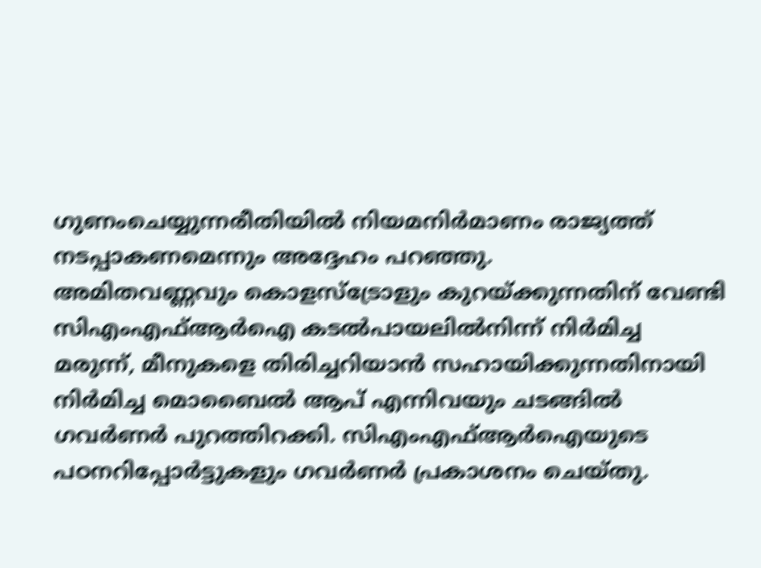ഗുണംചെയ്യുന്നരീതിയില്‍ നിയമനിര്‍മാണം രാജ്യത്ത് നടപ്പാകണമെന്നും അദ്ദേഹം പറഞ്ഞു.
അമിതവണ്ണവും കൊളസ്ട്രോളും കുറയ്ക്കുന്നതിന് വേണ്ടി സിഎംഎഫ്ആര്‍ഐ കടല്‍പായലില്‍നിന്ന് നിര്‍മിച്ച മരുന്ന്, മീനുകളെ തിരിച്ചറിയാന്‍ സഹായിക്കുന്നതിനായി നിര്‍മിച്ച മൊബൈല്‍ ആപ് എന്നിവയും ചടങ്ങില്‍ ഗവര്‍ണര്‍ പുറത്തിറക്കി. സിഎംഎഫ്ആര്‍ഐയുടെ പഠനറിപ്പോര്‍ട്ടുകളും ഗവര്‍ണര്‍ പ്രകാശനം ചെയ്തു.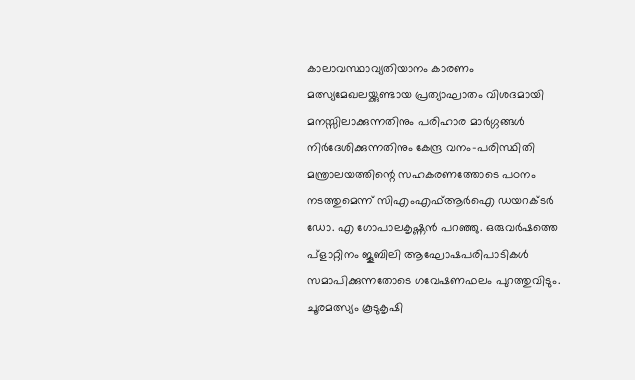കാലാവസ്ഥാവ്യതിയാനം കാരണം മത്സ്യമേഖലയ്ക്കുണ്ടായ പ്രത്യാഘാതം വിശദമായി മനസ്സിലാക്കുന്നതിനും പരിഹാര മാര്‍ഗ്ഗങ്ങള്‍ നിര്‍ദേശിക്കുന്നതിനും കേന്ദ്ര വനം-പരിസ്ഥിതി മന്ത്രാലയത്തിന്റെ സഹകരണത്തോടെ പഠനം നടത്തുമെന്ന് സിഎംഎഫ്ആര്‍ഐ ഡയറക്ടര്‍ ഡോ. എ ഗോപാലകൃഷ്ണന്‍ പറഞ്ഞു. ഒരുവര്‍ഷത്തെ  പ്ളാറ്റിനം ജൂബിലി ആഘോഷപരിപാടികള്‍ സമാപിക്കുന്നതോടെ ഗവേഷണഫലം പുറത്തുവിടും. ചൂരമത്സ്യം കൂടുകൃഷി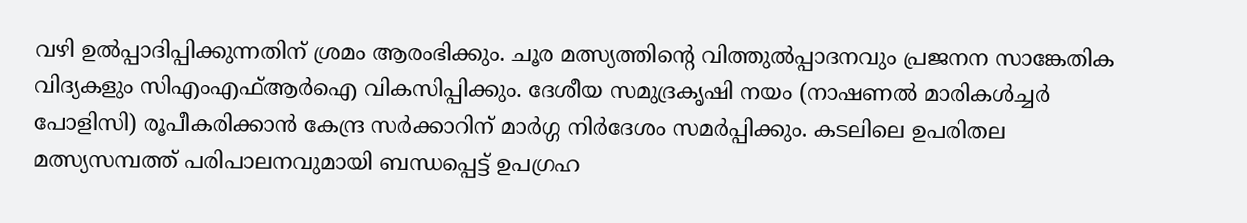വഴി ഉല്‍പ്പാദിപ്പിക്കുന്നതിന് ശ്രമം ആരംഭിക്കും. ചൂര മത്സ്യത്തിന്റെ വിത്തുല്‍പ്പാദനവും പ്രജനന സാങ്കേതിക വിദ്യകളും സിഎംഎഫ്ആര്‍ഐ വികസിപ്പിക്കും. ദേശീയ സമുദ്രകൃഷി നയം (നാഷണല്‍ മാരികള്‍ച്ചര്‍ പോളിസി) രൂപീകരിക്കാന്‍ കേന്ദ്ര സര്‍ക്കാറിന് മാര്‍ഗ്ഗ നിര്‍ദേശം സമര്‍പ്പിക്കും. കടലിലെ ഉപരിതല മത്സ്യസമ്പത്ത് പരിപാലനവുമായി ബന്ധപ്പെട്ട് ഉപഗ്രഹ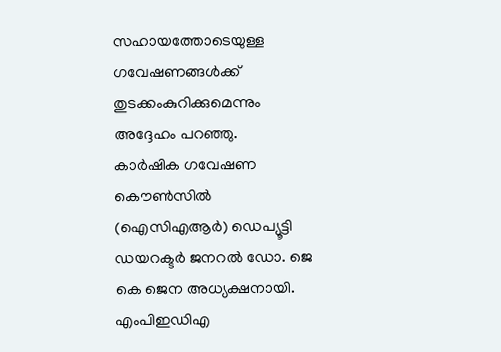സഹായത്തോടെയുള്ള ഗവേഷണങ്ങള്‍ക്ക് തുടക്കംകുറിക്കുമെന്നും അദ്ദേഹം പറഞ്ഞു.
കാര്‍ഷിക ഗവേഷണ കൌണ്‍സില്‍ (ഐസിഎആര്‍) ഡെപ്യൂട്ടി ഡയറക്ടര്‍ ജനറല്‍ ഡോ. ജെ കെ ജെന അധ്യക്ഷനായി. എംപിഇഡിഎ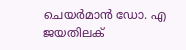ചെയര്‍മാന്‍ ഡോ. എ ജയതിലക്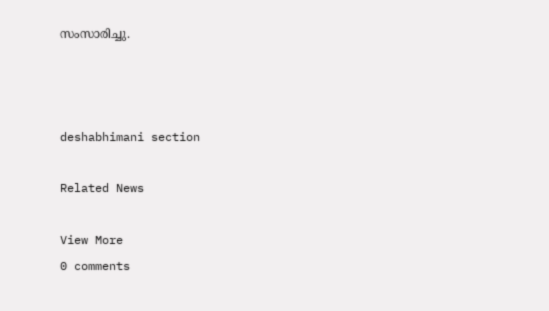സംസാരിച്ചു.



deshabhimani section

Related News

View More
0 comments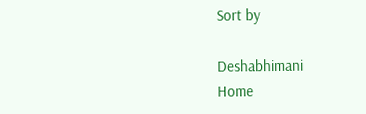Sort by

Deshabhimani
Home